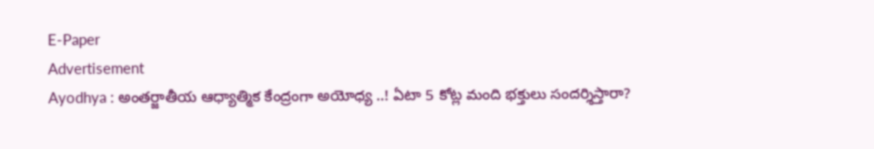E-Paper
Advertisement
Ayodhya : అంతర్జాతీయ ఆధ్యాత్మిక కేంద్రంగా అయోధ్య ..! ఏటా 5 కోట్ల మంది భక్తులు సందర్శిస్తారా?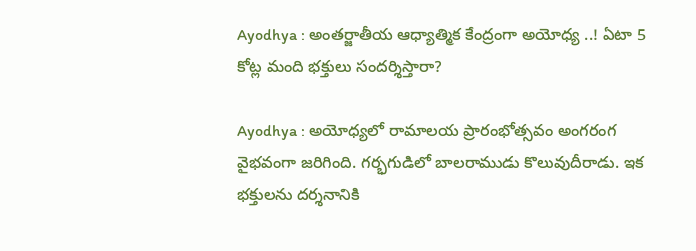Ayodhya : అంతర్జాతీయ ఆధ్యాత్మిక కేంద్రంగా అయోధ్య ..! ఏటా 5 కోట్ల మంది భక్తులు సందర్శిస్తారా?

Ayodhya : అయోధ్యలో రామాలయ ప్రారంభోత్సవం అంగరంగ వైభవంగా జరిగింది. గర్భగుడిలో బాలరాముడు కొలువుదీరాడు. ఇక భక్తులను దర్శనానికి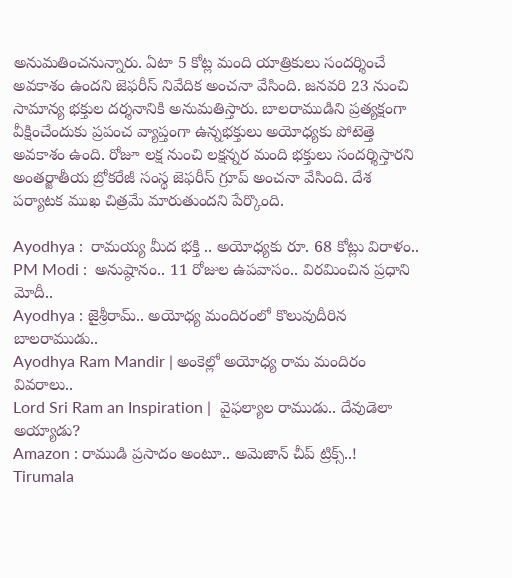అనుమతించనున్నారు. ఏటా 5 కోట్ల మంది యాత్రికులు సందర్శించే అవకాశం ఉందని జెఫరీస్‌ నివేదిక అంచనా వేసింది. జనవరి 23 నుంచి సామాన్య భక్తుల దర్శనానికి అనుమతిస్తారు. బాలరాముడిని ప్రత్యక్షంగా వీక్షించేందుకు ప్రపంచ వ్యాప్తంగా ఉన్నభక్తులు అయోధ్యకు పోటెత్తె అవకాశం ఉంది. రోజూ లక్ష నుంచి లక్షన్నర మంది భక్తులు సందర్శిస్తారని అంతర్జాతీయ బ్రోకరేజీ సంస్థ జెఫరీస్‌ గ్రూప్‌ అంచనా వేసింది. దేశ పర్యాటక ముఖ చిత్రమే మారుతుందని పేర్కొంది.

Ayodhya :  రామయ్య మీద భక్తి .. అయోధ్యకు రూ. 68 కోట్లు విరాళం..
PM Modi :  అనుష్ఠానం.. 11 రోజుల ఉపవాసం.. విరమించిన ప్రధాని మోదీ..
Ayodhya : జైశ్రీరామ్.. అయోధ్య మందిరంలో కొలువుదీరిన బాలరాముడు..
Ayodhya Ram Mandir | అంకెల్లో అయోధ్య రామ మందిరం వివరాలు..
Lord Sri Ram an Inspiration |  వైఫల్యాల రాముడు.. దేవుడెలా అయ్యాడు?
Amazon : రాముడి ప్రసాదం అంటూ.. అమెజాన్ చీప్ ట్రిక్స్..!
Tirumala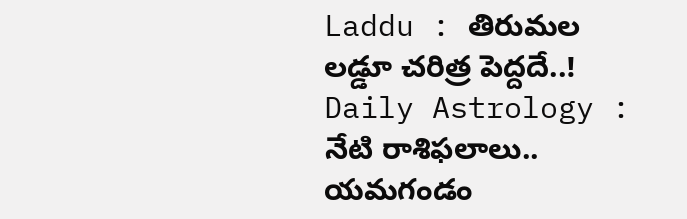Laddu : తిరుమల లడ్డూ చరిత్ర పెద్దదే..!
Daily Astrology : నేటి రాశిఫలాలు.. యమగండం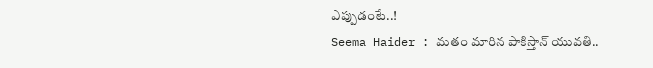ఎప్పుడంటే..!
Seema Haider : మతం మారిన పాకిస్తాన్ యువతి..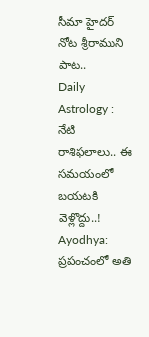సీమా హైదర్ నోట శ్రీరాముని పాట..
Daily Astrology : నేటి రాశిఫలాలు.. ఈ సమయంలో బయటకి వెళ్లొద్దు..!
Ayodhya: ప్రపంచంలో అతి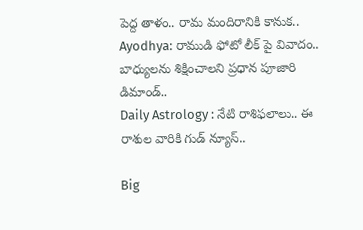పెద్ద తాళం.. రామ మందిరానికి కానుక..
Ayodhya: రాముడి ఫోటో లీక్‌ పై వివాదం..  బాధ్యులను శిక్షించాలని ప్రధాన పూజారి డిమాండ్..
Daily Astrology : నేటి రాశిఫలాలు.. ఈ రాశుల వారికి గుడ్ న్యూస్..

Big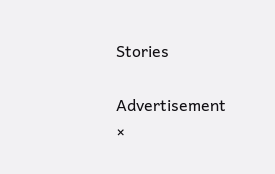Stories

Advertisement
×